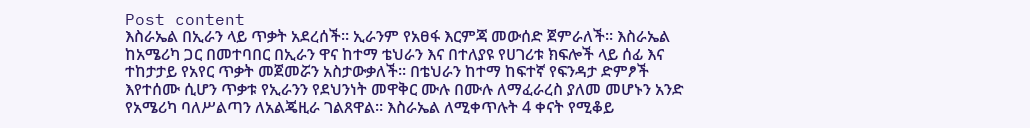Post content
እስራኤል በኢራን ላይ ጥቃት አደረሰች። ኢራንም የአፀፋ እርምጃ መውሰድ ጀምራለች። እስራኤል ከአሜሪካ ጋር በመተባበር በኢራን ዋና ከተማ ቴህራን እና በተለያዩ የሀገሪቱ ክፍሎች ላይ ሰፊ እና ተከታታይ የአየር ጥቃት መጀመሯን አስታውቃለች። በቴህራን ከተማ ከፍተኛ የፍንዳታ ድምፆች እየተሰሙ ሲሆን ጥቃቱ የኢራንን የደህንነት መዋቅር ሙሉ በሙሉ ለማፈራረስ ያለመ መሆኑን አንድ የአሜሪካ ባለሥልጣን ለአልጄዚራ ገልጸዋል። እስራኤል ለሚቀጥሉት 4 ቀናት የሚቆይ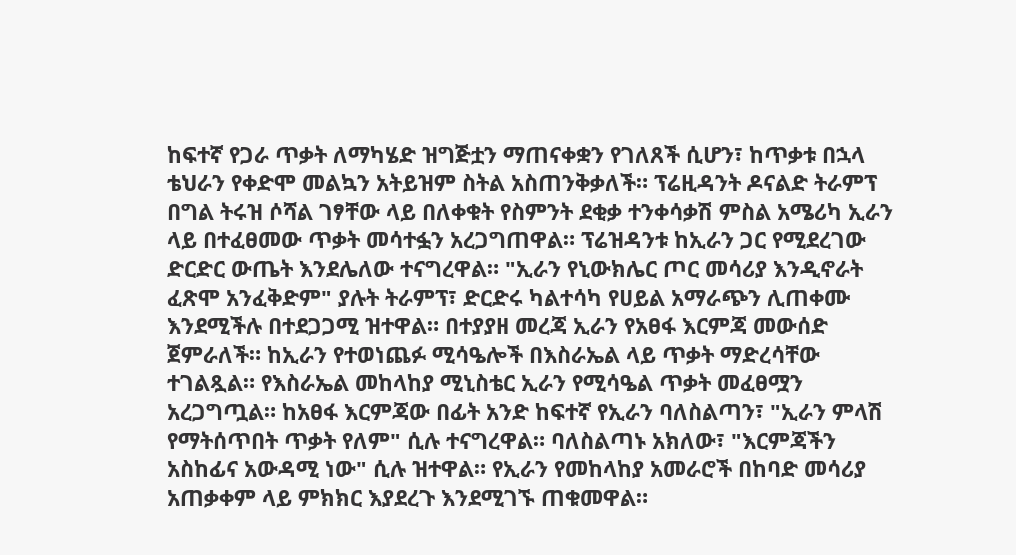ከፍተኛ የጋራ ጥቃት ለማካሄድ ዝግጅቷን ማጠናቀቋን የገለጸች ሲሆን፣ ከጥቃቱ በኋላ ቴህራን የቀድሞ መልኳን አትይዝም ስትል አስጠንቅቃለች። ፕሬዚዳንት ዶናልድ ትራምፕ በግል ትሩዝ ሶሻል ገፃቸው ላይ በለቀቁት የስምንት ደቂቃ ተንቀሳቃሽ ምስል አሜሪካ ኢራን ላይ በተፈፀመው ጥቃት መሳተፏን አረጋግጠዋል። ፕሬዝዳንቱ ከኢራን ጋር የሚደረገው ድርድር ውጤት እንደሌለው ተናግረዋል። "ኢራን የኒውክሌር ጦር መሳሪያ እንዲኖራት ፈጽሞ አንፈቅድም" ያሉት ትራምፕ፣ ድርድሩ ካልተሳካ የሀይል አማራጭን ሊጠቀሙ እንደሚችሉ በተደጋጋሚ ዝተዋል። በተያያዘ መረጃ ኢራን የአፀፋ እርምጃ መውሰድ ጀምራለች። ከኢራን የተወነጨፉ ሚሳዔሎች በእስራኤል ላይ ጥቃት ማድረሳቸው ተገልጿል። የእስራኤል መከላከያ ሚኒስቴር ኢራን የሚሳዔል ጥቃት መፈፀሟን አረጋግጧል። ከአፀፋ እርምጃው በፊት አንድ ከፍተኛ የኢራን ባለስልጣን፣ "ኢራን ምላሽ የማትሰጥበት ጥቃት የለም" ሲሉ ተናግረዋል። ባለስልጣኑ አክለው፣ "እርምጃችን አስከፊና አውዳሚ ነው" ሲሉ ዝተዋል። የኢራን የመከላከያ አመራሮች በከባድ መሳሪያ አጠቃቀም ላይ ምክክር እያደረጉ እንደሚገኙ ጠቁመዋል።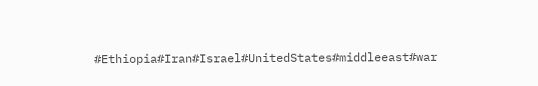#Ethiopia#Iran#Israel#UnitedStates#middleeast#war